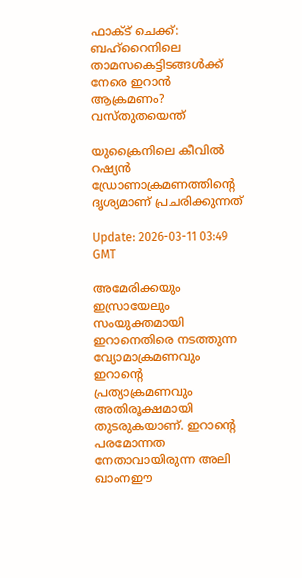ഫാക്ട് ചെക്ക്: ബഹ്റൈനിലെ താമസകെട്ടിടങ്ങൾക്ക് നേരെ ഇറാൻ ആക്രമണം? വസ്തുതയെന്ത്

യുക്രൈനിലെ കീവിൽ റഷ്യൻ ഡ്രോണാക്രമണത്തിൻ്റെ ദൃശ്യമാണ് പ്രചരിക്കുന്നത്

Update: 2026-03-11 03:49 GMT

അമേരിക്കയും ഇസ്രായേലും സംയുക്തമായി ഇറാനെതിരെ നടത്തുന്ന വ്യോമാക്രമണവും ഇറാൻ്റെ പ്രത്യാക്രമണവും അതിരൂക്ഷമായി തുടരുകയാണ്. ഇറാൻ്റെ പരമോന്നത നേതാവായിരുന്ന അലി ഖാംനഈ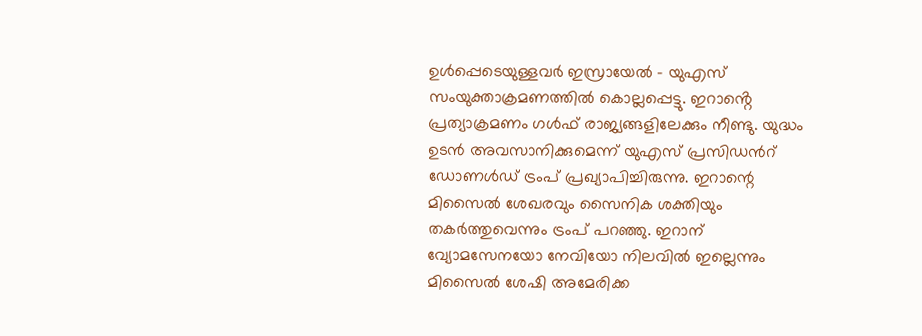ഉൾപ്പെടെയുള്ളവർ ഇസ്രായേൽ - യുഎസ് സംയുക്താക്രമണത്തിൽ കൊല്ലപ്പെട്ടു. ഇറാൻ്റെ പ്രത്യാക്രമണം ഗൾഫ് രാജ്യങ്ങളിലേക്കും നീണ്ടു. യുദ്ധം ഉടന്‍ അവസാനിക്കുമെന്ന് യുഎസ് പ്രസിഡന്‍റ് ഡോണള്‍ഡ് ട്രംപ് പ്രഖ്യാപിച്ചിരുന്നു. ഇറാന്റെ മിസൈല്‍ ശേഖരവും സൈനിക ശക്തിയും തകര്‍ത്തുവെന്നും ട്രംപ് പറഞ്ഞു. ഇറാന് വ്യോമസേനയോ നേവിയോ നിലവില്‍ ഇല്ലെന്നും മിസൈല്‍ ശേഷി അമേരിക്ക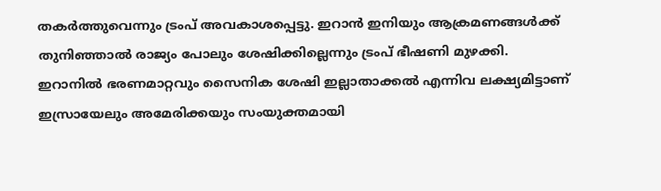തകര്‍ത്തുവെന്നും ട്രംപ് അവകാശപ്പെട്ടു. ഇറാന്‍ ഇനിയും ആക്രമണങ്ങള്‍ക്ക് തുനിഞ്ഞാല്‍ രാജ്യം പോലും ശേഷിക്കില്ലെന്നും ട്രംപ് ഭീഷണി മുഴക്കി. ഇറാനിൽ ഭരണമാറ്റവും സൈനിക ശേഷി ഇല്ലാതാക്കൽ എന്നിവ ലക്ഷ്യമിട്ടാണ് ഇസ്രായേലും അമേരിക്കയും സംയുക്തമായി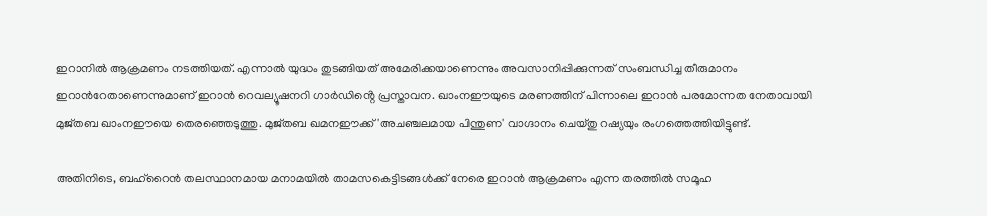ഇറാനിൽ ആക്രമണം നടത്തിയത്. എന്നാൽ യുദ്ധം തുടങ്ങിയത് അമേരിക്കയാണെന്നും അവസാനിപ്പിക്കുന്നത് സംബന്ധിച്ച തീരുമാനം ഇറാന്‍റേതാണെന്നുമാണ് ഇറാൻ റെവല്യൂഷനറി ഗാർഡിൻ്റെ പ്രസ്താവന. ഖാംനഈയുടെ മരണത്തിന് പിന്നാലെ ഇറാൻ പരമോന്നത നേതാവായി മുജ്തബ ഖാംനഈയെ തെരഞ്ഞെടുത്തു. മുജ്‌തബ ഖമനഈക്ക് 'അചഞ്ചലമായ പിന്തുണ' വാഗ്ദാനം ചെയ്തു റഷ്യയും രംഗത്തെത്തിയിട്ടുണ്ട്.

അതിനിടെ, ബഹ്റൈൻ തലസ്ഥാനമായ മനാമയിൽ താമസകെട്ടിടങ്ങൾക്ക് നേരെ ഇറാൻ ആക്രമണം എന്ന തരത്തിൽ സമൂഹ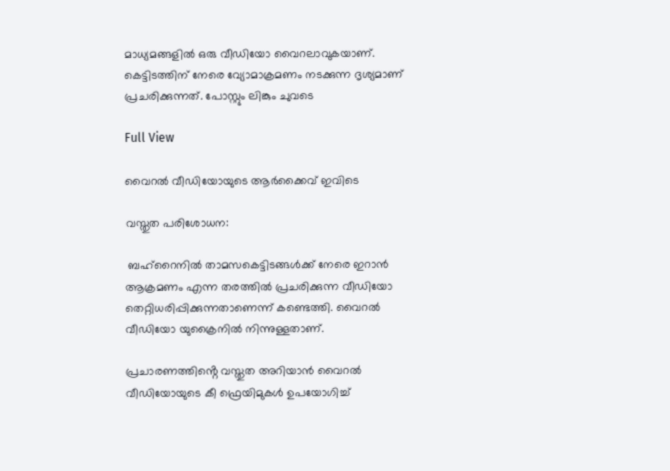മാധ്യമങ്ങളിൽ ഒരു വീഡിയോ വൈറലാവുകയാണ്. കെട്ടിടത്തിന് നേരെ വ്യോമാക്രമണം നടക്കുന്ന ദൃശ്യമാണ് പ്രചരിക്കുന്നത്. പോസ്റ്റും ലിങ്കും ചുവടെ

Full View

വൈറൽ വീഡിയോയുടെ ആർക്കൈവ് ഇവിടെ

വസ്തുത പരിശോധന:

 ബഹ്റൈനിൽ താമസകെട്ടിടങ്ങൾക്ക് നേരെ ഇറാൻ ആക്രമണം എന്ന തരത്തിൽ പ്രചരിക്കുന്ന വീഡിയോ തെറ്റിധരിപ്പിക്കുന്നതാണെന്ന് കണ്ടെത്തി. വൈറൽ വീഡിയോ യുക്രൈനിൽ നിന്നുള്ളതാണ്.

പ്രചാരണത്തിൻ്റെ വസ്തുത അറിയാൻ വൈറൽ വീഡിയോയുടെ കീ ഫ്രെയിമുകൾ ഉപയോഗിച്ച്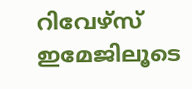റിവേഴ്‌സ് ഇമേജിലൂടെ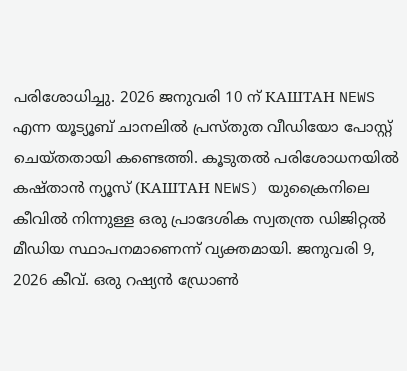പരിശോധിച്ചു. 2026 ജനുവരി 10 ന് КАШТАН NEWS എന്ന യൂട്യൂബ് ചാനലിൽ പ്രസ്തുത വീഡിയോ പോസ്റ്റ് ചെയ്തതായി കണ്ടെത്തി. കൂടുതൽ പരിശോധനയിൽ കഷ്താൻ ന്യൂസ് (КАШТАН NEWS) യുക്രൈനിലെ കീവിൽ നിന്നുള്ള ഒരു പ്രാദേശിക സ്വതന്ത്ര ഡിജിറ്റൽ മീഡിയ സ്ഥാപനമാണെന്ന് വ്യക്തമായി. ജനുവരി 9, 2026 കീവ്. ഒരു റഷ്യൻ ഡ്രോൺ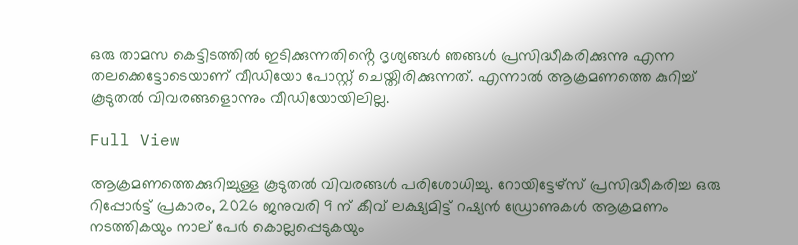ഒരു താമസ കെട്ടിടത്തിൽ ഇടിക്കുന്നതിൻ്റെ ദൃശ്യങ്ങൾ ഞങ്ങൾ പ്രസിദ്ധീകരിക്കുന്നു എന്ന തലക്കെട്ടോടെയാണ് വീഡിയോ പോസ്റ്റ് ചെയ്തിരിക്കുന്നത്. എന്നാൽ ആക്രമണത്തെ കുറിച്ച് കൂടുതൽ വിവരങ്ങളൊന്നും വീഡിയോയിലില്ല.

Full View

ആക്രമണത്തെക്കുറിച്ചുള്ള കൂടുതൽ വിവരങ്ങൾ പരിശോധിച്ചു. റോയിട്ടേഴ്‌സ് പ്രസിദ്ധീകരിച്ച ഒരു റിപ്പോർട്ട് പ്രകാരം, 2026 ജനുവരി 9 ന് കീവ് ലക്ഷ്യമിട്ട് റഷ്യൻ ഡ്രോണുകൾ ആക്രമണം നടത്തികയും നാല് പേർ കൊല്ലപ്പെടുകയും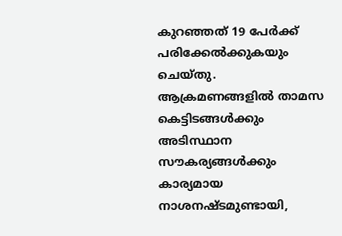കുറഞ്ഞത് 19 പേർക്ക് പരിക്കേൽക്കുകയും ചെയ്തു. ആക്രമണങ്ങളിൽ താമസ കെട്ടിടങ്ങൾക്കും അടിസ്ഥാന സൗകര്യങ്ങൾക്കും കാര്യമായ നാശനഷ്ടമുണ്ടായി,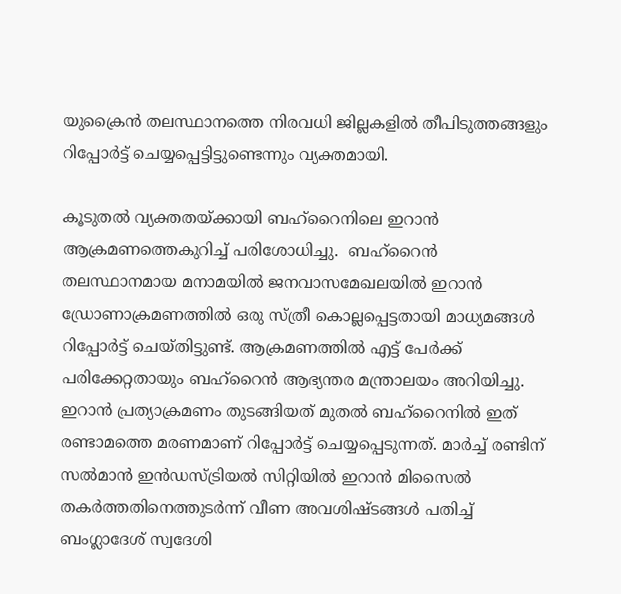യുക്രൈൻ തലസ്ഥാനത്തെ നിരവധി ജില്ലകളിൽ തീപിടുത്തങ്ങളും റിപ്പോർട്ട് ചെയ്യപ്പെട്ടിട്ടുണ്ടെന്നും വ്യക്തമായി.

കൂടുതൽ വ്യക്തതയ്ക്കായി ബഹ്റൈനിലെ ഇറാൻ ആക്രമണത്തെകുറിച്ച് പരിശോധിച്ചു.  ബഹ്‌റൈൻ തലസ്ഥാനമായ മനാമയിൽ ജനവാസമേഖലയിൽ ഇറാൻ ഡ്രോണാക്രമണത്തിൽ ഒരു സ്ത്രീ കൊല്ലപ്പെട്ടതായി മാധ്യമങ്ങൾ റിപ്പോർട്ട് ചെയ്തിട്ടുണ്ട്. ആക്രമണത്തിൽ എട്ട് പേർക്ക് പരിക്കേറ്റതായും ബഹ്റൈൻ ആഭ്യന്തര മന്ത്രാലയം അറിയിച്ചു. ഇറാൻ പ്രത്യാക്രമണം തുടങ്ങിയത് മുതൽ ബഹ്‌റൈനിൽ ഇത് രണ്ടാമത്തെ മരണമാണ് റിപ്പോർട്ട് ചെയ്യപ്പെടുന്നത്. മാർച്ച് രണ്ടിന് സൽമാൻ ഇൻഡസ്ട്രിയൽ സിറ്റിയിൽ ഇറാൻ മിസൈൽ തകർത്തതിനെത്തുടർന്ന് വീണ അവശിഷ്ടങ്ങൾ പതിച്ച് ബംഗ്ലാദേശ് സ്വദേശി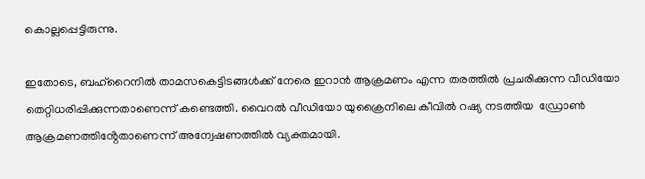കൊല്ലപ്പെട്ടിരുന്നു.

ഇതോടെ, ബഹ്റൈനിൽ താമസകെട്ടിടങ്ങൾക്ക് നേരെ ഇറാൻ ആക്രമണം എന്ന തരത്തിൽ പ്രചരിക്കുന്ന വീഡിയോ തെറ്റിധരിപ്പിക്കുന്നതാണെന്ന് കണ്ടെത്തി. വൈറൽ വീഡിയോ യുക്രൈനിലെ കീവിൽ റഷ്യ നടത്തിയ  ഡ്രോൺ ആക്രമണത്തിൻ്റേതാണെന്ന് അന്വേഷണത്തിൽ വ്യക്തമായി.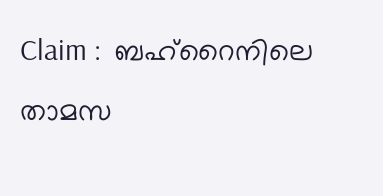Claim :  ബഹ്റൈനിലെ താമസ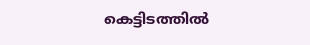കെട്ടിടത്തിൽ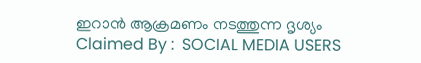ഇറാൻ ആക്രമണം നടത്തുന്ന ദൃശ്യം
Claimed By :  SOCIAL MEDIA USERS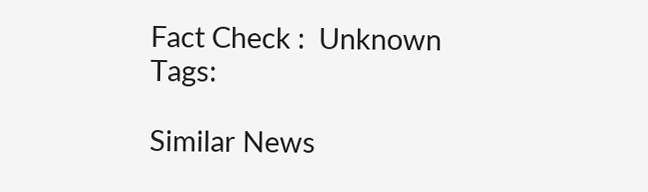Fact Check :  Unknown
Tags:

Similar News